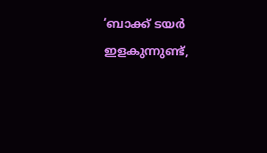‘ബാക്ക് ടയർ ഇളകുന്നുണ്ട്,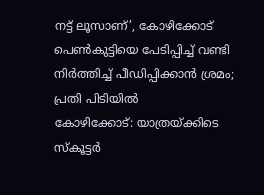നട്ട് ലൂസാണ്’, കോഴിക്കോട് പെൺകുട്ടിയെ പേടിപ്പിച്ച് വണ്ടി നിർത്തിച്ച് പീഡിപ്പിക്കാൻ ശ്രമം; പ്രതി പിടിയിൽ
കോഴിക്കോട്: യാത്രയ്ക്കിടെ സ്കൂട്ടർ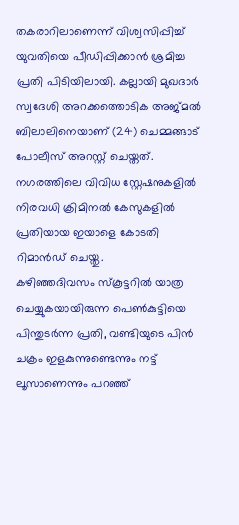തകരാറിലാണെന്ന് വിശ്വസിപ്പിച്ച് യുവതിയെ പീഡിപ്പിക്കാൻ ശ്രമിച്ച പ്രതി പിടിയിലായി. കല്ലായി മുഖദാർ സ്വദേശി അറക്കത്തൊടിക അജ്മൽ ബിലാലിനെയാണ് (24) ചെമ്മങ്ങാട് പോലീസ് അറസ്റ്റ് ചെയ്തത്. നഗരത്തിലെ വിവിധ സ്റ്റേഷനുകളിൽ നിരവധി ക്രിമിനൽ കേസുകളിൽ പ്രതിയായ ഇയാളെ കോടതി റിമാൻഡ് ചെയ്തു.
കഴിഞ്ഞദിവസം സ്കൂട്ടറിൽ യാത്ര ചെയ്യുകയായിരുന്ന പെൺകുട്ടിയെ പിന്തുടർന്ന പ്രതി, വണ്ടിയുടെ പിൻ ചക്രം ഇളകുന്നുണ്ടെന്നും നട്ട് ലൂസാണെന്നും പറഞ്ഞ്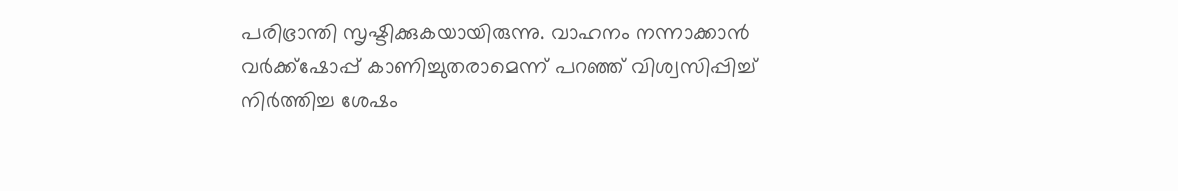പരിഭ്രാന്തി സൃഷ്ടിക്കുകയായിരുന്നു. വാഹനം നന്നാക്കാൻ വർക്ക്ഷോപ്പ് കാണിച്ചുതരാമെന്ന് പറഞ്ഞ് വിശ്വസിപ്പിച്ച് നിർത്തിച്ച ശേഷം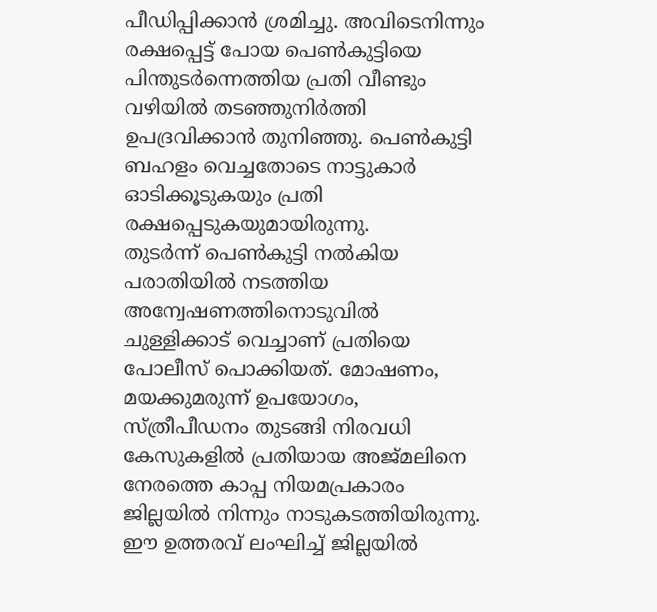പീഡിപ്പിക്കാൻ ശ്രമിച്ചു. അവിടെനിന്നും രക്ഷപ്പെട്ട് പോയ പെൺകുട്ടിയെ പിന്തുടർന്നെത്തിയ പ്രതി വീണ്ടും വഴിയിൽ തടഞ്ഞുനിർത്തി ഉപദ്രവിക്കാൻ തുനിഞ്ഞു. പെൺകുട്ടി ബഹളം വെച്ചതോടെ നാട്ടുകാർ ഓടിക്കൂടുകയും പ്രതി രക്ഷപ്പെടുകയുമായിരുന്നു.
തുടർന്ന് പെൺകുട്ടി നൽകിയ പരാതിയിൽ നടത്തിയ അന്വേഷണത്തിനൊടുവിൽ ചുള്ളിക്കാട് വെച്ചാണ് പ്രതിയെ പോലീസ് പൊക്കിയത്. മോഷണം, മയക്കുമരുന്ന് ഉപയോഗം, സ്ത്രീപീഡനം തുടങ്ങി നിരവധി കേസുകളിൽ പ്രതിയായ അജ്മലിനെ നേരത്തെ കാപ്പ നിയമപ്രകാരം ജില്ലയിൽ നിന്നും നാടുകടത്തിയിരുന്നു. ഈ ഉത്തരവ് ലംഘിച്ച് ജില്ലയിൽ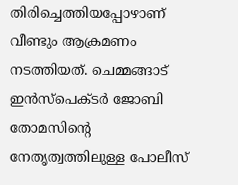തിരിച്ചെത്തിയപ്പോഴാണ് വീണ്ടും ആക്രമണം നടത്തിയത്. ചെമ്മങ്ങാട് ഇൻസ്പെക്ടർ ജോബി തോമസിന്റെ നേതൃത്വത്തിലുള്ള പോലീസ്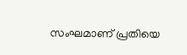സംഘമാണ് പ്രതിയെ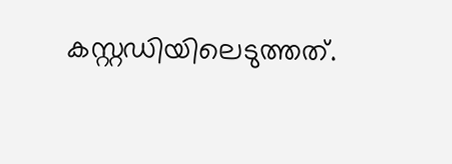കസ്റ്റഡിയിലെടുത്തത്.